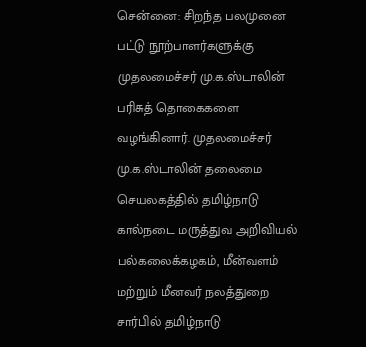சென்னை: சிறந்த பலமுனை பட்டு நூற்பாளர்களுக்கு முதலமைச்சர் மு.க.ஸ்டாலின் பரிசுத் தொகைகளை வழங்கினார். முதலமைச்சர் மு.க.ஸ்டாலின் தலைமை செயலகத்தில் தமிழ்நாடு கால்நடை மருத்துவ அறிவியல் பல்கலைக்கழகம், மீன்வளம் மற்றும் மீனவர் நலத்துறை சார்பில் தமிழ்நாடு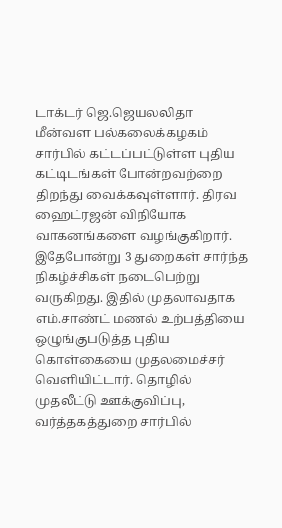டாக்டர் ஜெ.ஜெயலலிதா மீன்வள பல்கலைக்கழகம் சார்பில் கட்டப்பட்டுள்ள புதிய கட்டிடங்கள் போன்றவற்றை திறந்து வைக்கவுள்ளார். திரவ ஹைட்ரஜன் விநியோக வாகனங்களை வழங்குகிறார். இதேபோன்று 3 துறைகள் சார்ந்த நிகழ்ச்சிகள் நடைபெற்று வருகிறது. இதில் முதலாவதாக எம்.சாண்ட் மணல் உற்பத்தியை ஒழுங்குபடுத்த புதிய கொள்கையை முதலமைச்சர் வெளியிட்டார். தொழில் முதலீட்டு ஊக்குவிப்பு, வர்த்தகத்துறை சார்பில்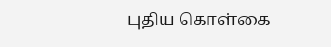புதிய கொள்கை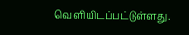வெளியிடப்பட்டுள்ளது.